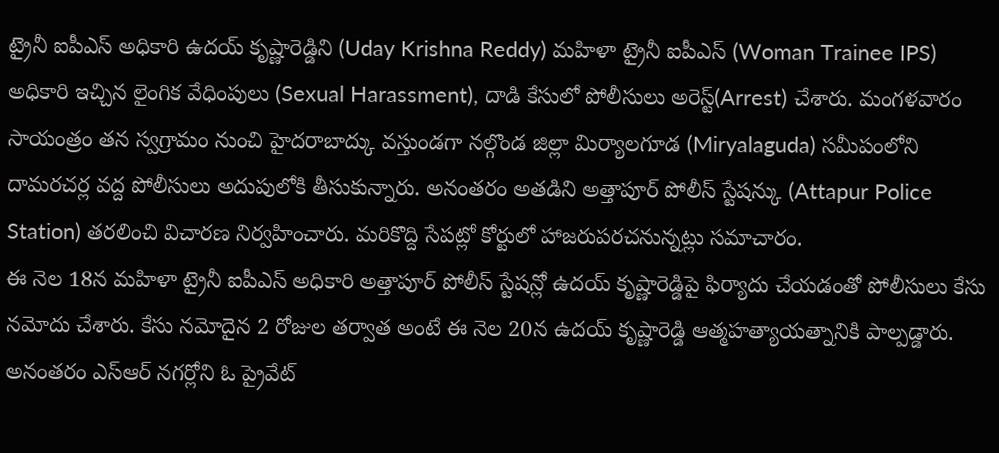ట్రైనీ ఐపీఎస్ అధికారి ఉదయ్ కృష్ణారెడ్డిని (Uday Krishna Reddy) మహిళా ట్రైనీ ఐపీఎస్ (Woman Trainee IPS) అధికారి ఇచ్చిన లైంగిక వేధింపులు (Sexual Harassment), దాడి కేసులో పోలీసులు అరెస్ట్(Arrest) చేశారు. మంగళవారం సాయంత్రం తన స్వగ్రామం నుంచి హైదరాబాద్కు వస్తుండగా నల్గొండ జిల్లా మిర్యాలగూడ (Miryalaguda) సమీపంలోని దామరచర్ల వద్ద పోలీసులు అదుపులోకి తీసుకున్నారు. అనంతరం అతడిని అత్తాపూర్ పోలీస్ స్టేషన్కు (Attapur Police Station) తరలించి విచారణ నిర్వహించారు. మరికొద్ది సేపట్లో కోర్టులో హాజరుపరచనున్నట్లు సమాచారం.
ఈ నెల 18న మహిళా ట్రైనీ ఐపీఎస్ అధికారి అత్తాపూర్ పోలీస్ స్టేషన్లో ఉదయ్ కృష్ణారెడ్డిపై ఫిర్యాదు చేయడంతో పోలీసులు కేసు నమోదు చేశారు. కేసు నమోదైన 2 రోజుల తర్వాత అంటే ఈ నెల 20న ఉదయ్ కృష్ణారెడ్డి ఆత్మహత్యాయత్నానికి పాల్పడ్డారు. అనంతరం ఎస్ఆర్ నగర్లోని ఓ ప్రైవేట్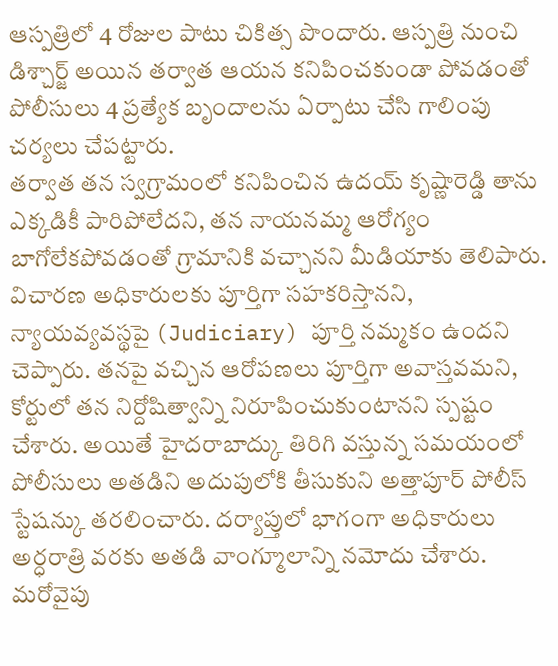ఆస్పత్రిలో 4 రోజుల పాటు చికిత్స పొందారు. ఆస్పత్రి నుంచి డిశ్చార్జ్ అయిన తర్వాత ఆయన కనిపించకుండా పోవడంతో పోలీసులు 4 ప్రత్యేక బృందాలను ఏర్పాటు చేసి గాలింపు చర్యలు చేపట్టారు.
తర్వాత తన స్వగ్రామంలో కనిపించిన ఉదయ్ కృష్ణారెడ్డి తాను ఎక్కడికీ పారిపోలేదని, తన నాయనమ్మ ఆరోగ్యం బాగోలేకపోవడంతో గ్రామానికి వచ్చానని మీడియాకు తెలిపారు. విచారణ అధికారులకు పూర్తిగా సహకరిస్తానని, న్యాయవ్యవస్థపై (Judiciary) పూర్తి నమ్మకం ఉందని చెప్పారు. తనపై వచ్చిన ఆరోపణలు పూర్తిగా అవాస్తవమని, కోర్టులో తన నిర్దోషిత్వాన్ని నిరూపించుకుంటానని స్పష్టం చేశారు. అయితే హైదరాబాద్కు తిరిగి వస్తున్న సమయంలో పోలీసులు అతడిని అదుపులోకి తీసుకుని అత్తాపూర్ పోలీస్ స్టేషన్కు తరలించారు. దర్యాప్తులో భాగంగా అధికారులు అర్ధరాత్రి వరకు అతడి వాంగ్మూలాన్ని నమోదు చేశారు.
మరోవైపు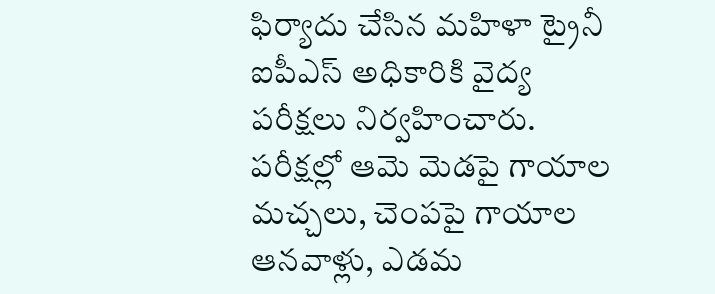ఫిర్యాదు చేసిన మహిళా ట్రైనీ ఐపీఎస్ అధికారికి వైద్య పరీక్షలు నిర్వహించారు. పరీక్షల్లో ఆమె మెడపై గాయాల మచ్చలు, చెంపపై గాయాల ఆనవాళ్లు, ఎడమ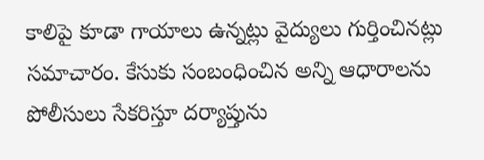కాలిపై కూడా గాయాలు ఉన్నట్లు వైద్యులు గుర్తించినట్లు సమాచారం. కేసుకు సంబంధించిన అన్ని ఆధారాలను పోలీసులు సేకరిస్తూ దర్యాప్తును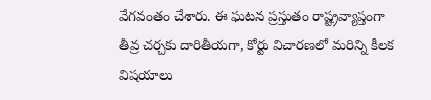వేగవంతం చేశారు. ఈ ఘటన ప్రస్తుతం రాష్ట్రవ్యాప్తంగా తీవ్ర చర్చకు దారితీయగా, కోర్టు విచారణలో మరిన్ని కీలక విషయాలు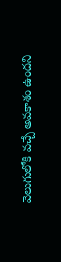వెలుగులోకి వచ్చే అవకాశం ఉందని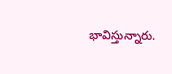భావిస్తున్నారు.